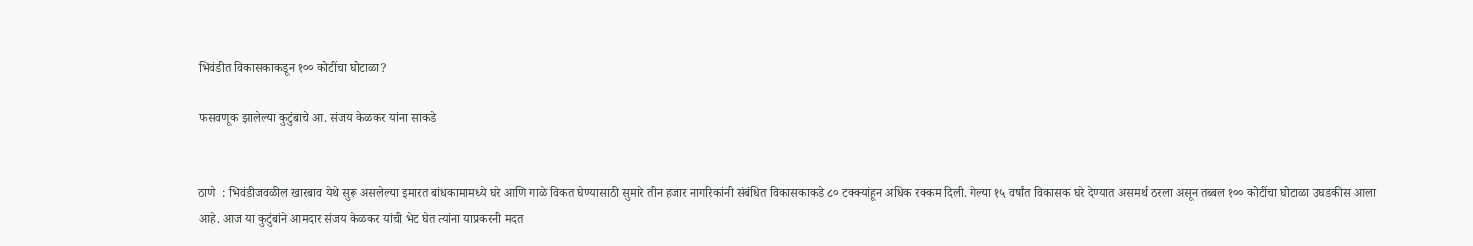भिवंडीत विकासकाकडून १०० कोटींचा घोटाळा?

फसवणूक झालेल्या कुटुंबाचे आ. संजय केळकर यांना साकडे


ठाणे  : भिवंडीजवळील खारबाव येथे सुरू असलेल्या इमारत बांधकामामध्ये घरे आणि गाळे विकत घेण्यासाठी सुमारे तीन हजार नागरिकांनी संबंधित विकासकाकडे ८० टक्क्यांहून अधिक रक्कम दिली. गेल्या १५ वर्षांत विकासक घरे देण्यात असमर्थ ठरला असून तब्बल १०० कोटींचा घोटाळा उघडकीस आला आहे. आज या कुटुंबांने आमदार संजय केळकर यांची भेट घेत त्यांना याप्रकरनी मदत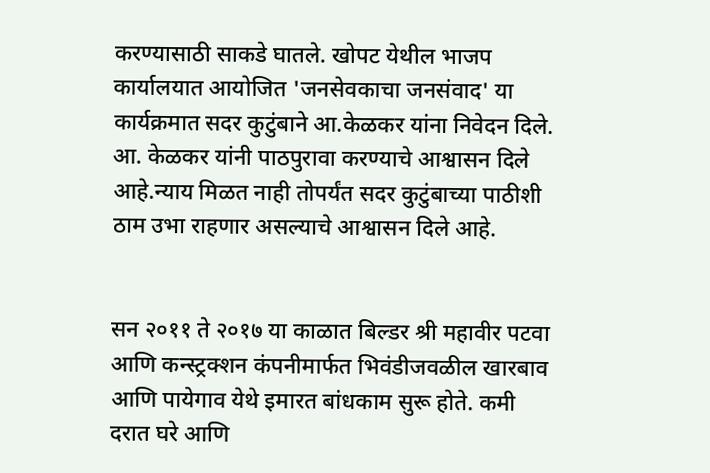करण्यासाठी साकडे घातले. खोपट येथील भाजप कार्यालयात आयोजित 'जनसेवकाचा जनसंवाद' या कार्यक्रमात सदर कुटुंबाने आ.केळकर यांना निवेदन दिले. आ. केळकर यांनी पाठपुरावा करण्याचे आश्वासन दिले आहे.न्याय मिळत नाही तोपर्यंत सदर कुटुंबाच्या पाठीशी ठाम उभा राहणार असल्याचे आश्वासन दिले आहे.


सन २०११ ते २०१७ या काळात बिल्डर श्री महावीर पटवा आणि कन्स्ट्रक्शन कंपनीमार्फत भिवंडीजवळील खारबाव आणि पायेगाव येथे इमारत बांधकाम सुरू होते. कमी दरात घरे आणि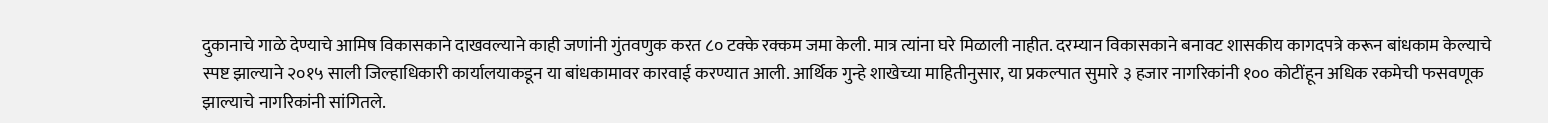दुकानाचे गाळे देण्याचे आमिष विकासकाने दाखवल्याने काही जणांनी गुंतवणुक करत ८० टक्के रक्कम जमा केली. मात्र त्यांना घरे मिळाली नाहीत. दरम्यान विकासकाने बनावट शासकीय कागदपत्रे करून बांधकाम केल्याचे स्पष्ट झाल्याने २०१५ साली जिल्हाधिकारी कार्यालयाकडून या बांधकामावर कारवाई करण्यात आली. आर्थिक गुन्हे शाखेच्या माहितीनुसार, या प्रकल्पात सुमारे ३ हजार नागरिकांनी १०० कोटींहून अधिक रकमेची फसवणूक झाल्याचे नागरिकांनी सांगितले.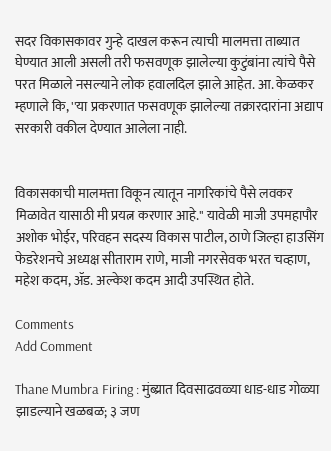सदर विकासकावर गुन्हे दाखल करून त्याची मालमत्ता ताब्यात घेण्यात आली असली तरी फसवणूक झालेल्या कुटुंबांना त्यांचे पैसे परत मिळाले नसल्याने लोक हवालदिल झाले आहेत. आ. केळकर म्हणाले कि, ''या प्रकरणात फसवणूक झालेल्या तक्रारदारांना अद्याप सरकारी वकील देण्यात आलेला नाही.


विकासकाची मालमत्ता विकून त्यातून नागरिकांचे पैसे लवकर मिळावेत यासाठी मी प्रयत्न करणार आहे.'' यावेळी माजी उपमहापौर अशोक भोईर, परिवहन सदस्य विकास पाटील, ठाणे जिल्हा हाउसिंग फेडरेशनचे अध्यक्ष सीताराम राणे, माजी नगरसेवक भरत चव्हाण, महेश कदम, ॲड. अल्केश कदम आदी उपस्थित होते.

Comments
Add Comment

Thane Mumbra Firing : मुंब्य्रात दिवसाढवळ्या धाड-धाड गोळ्या झाडल्याने खळबळ; ३ जण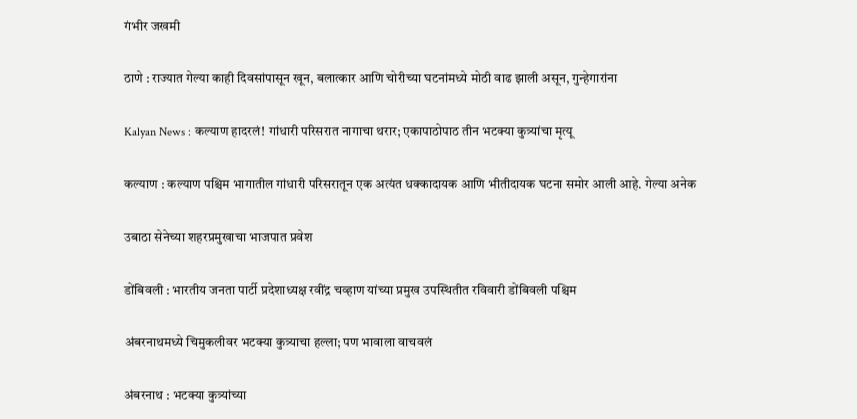गंभीर जखमी

ठाणे : राज्यात गेल्या काही दिवसांपासून खून, बलात्कार आणि चोरीच्या घटनांमध्ये मोठी वाढ झाली असून, गुन्हेगारांना

Kalyan News : कल्याण हादरलं! गांधारी परिसरात नागाचा थरार; एकापाठोपाठ तीन भटक्या कुत्र्यांचा मृत्यू

कल्याण : कल्याण पश्चिम भागातील गांधारी परिसरातून एक अत्यंत धक्कादायक आणि भीतीदायक घटना समोर आली आहे. गेल्या अनेक

उबाठा सेनेच्या शहरप्रमुखाचा भाजपात प्रवेश

डोंबिवली : भारतीय जनता पार्टी प्रदेशाध्यक्ष रवींद्र चव्हाण यांच्या प्रमुख उपस्थितीत रविवारी डोंबिवली पश्चिम

अंबरनाथमध्ये चिमुकलीवर भटक्या कुत्र्याचा हल्ला; पण भावाला वाचवलं

अंबरनाथ : भटक्या कुत्र्यांच्या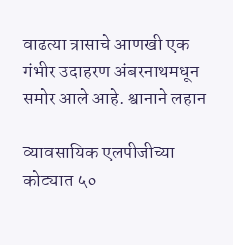वाढत्या त्रासाचे आणखी एक गंभीर उदाहरण अंबरनाथमधून समोर आले आहे. श्वानाने लहान

व्यावसायिक एलपीजीच्या कोट्यात ५०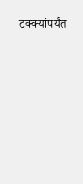टक्क्यांपर्यंत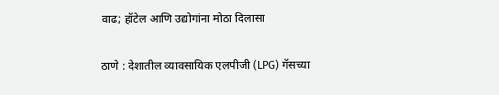वाढ; हॉटेल आणि उद्योगांना मोठा दिलासा

ठाणे : देशातील व्यावसायिक एलपीजी (LPG) गॅसच्या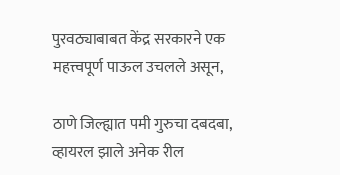पुरवठ्याबाबत केंद्र सरकारने एक महत्त्वपूर्ण पाऊल उचलले असून,

ठाणे जिल्ह्यात पमी गुरुचा दबदबा, व्हायरल झाले अनेक रील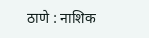ठाणे : नाशिक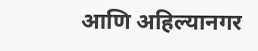आणि अहिल्यानगर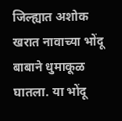जिल्ह्यात अशोक खरात नावाच्या भोंदू बाबाने धुमाकूळ घातला. या भोंदू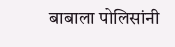बाबाला पोलिसांनी